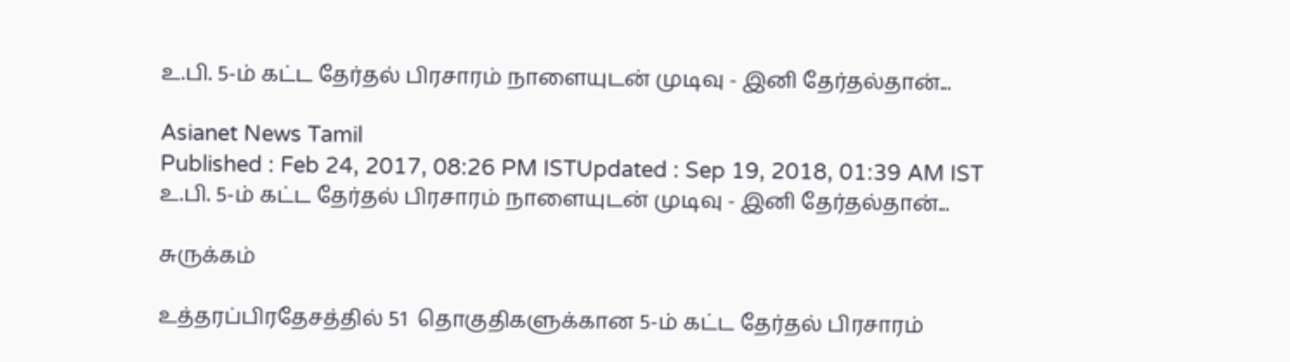உ.பி. 5-ம் கட்ட தேர்தல் பிரசாரம் நாளையுடன் முடிவு - இனி தேர்தல்தான்...

Asianet News Tamil
Published : Feb 24, 2017, 08:26 PM ISTUpdated : Sep 19, 2018, 01:39 AM IST
உ.பி. 5-ம் கட்ட தேர்தல் பிரசாரம் நாளையுடன் முடிவு - இனி தேர்தல்தான்...

சுருக்கம்

உத்தரப்பிரதேசத்தில் 51  தொகுதிகளுக்கான 5-ம் கட்ட தேர்தல் பிரசாரம்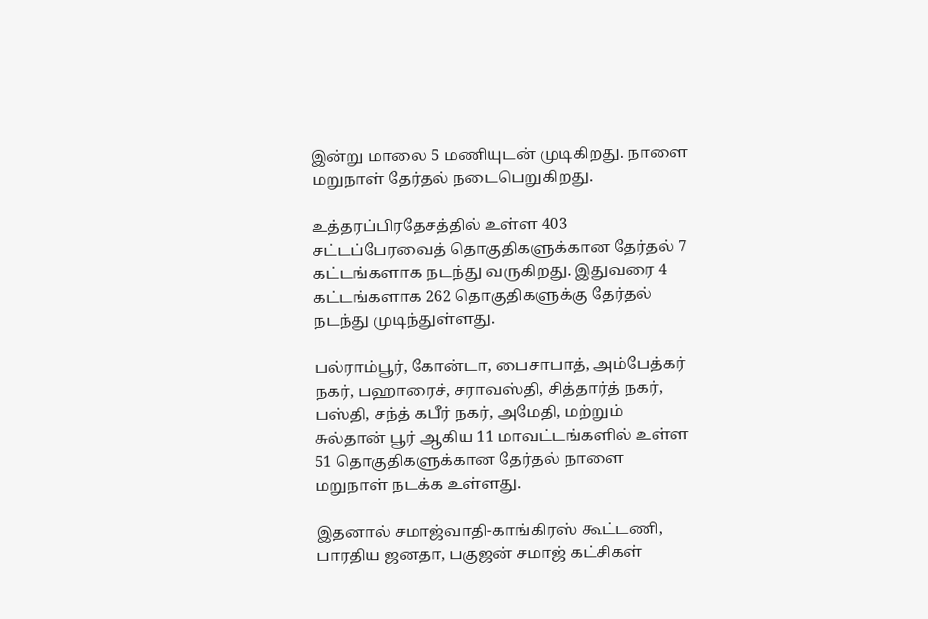இன்று மாலை 5 மணியுடன் முடிகிறது. நாளை மறுநாள் தேர்தல் நடைபெறுகிறது.

உத்தரப்பிரதேசத்தில் உள்ள 403 சட்டப்பேரவைத் தொகுதிகளுக்கான தேர்தல் 7 கட்டங்களாக நடந்து வருகிறது. இதுவரை 4 கட்டங்களாக 262 தொகுதிகளுக்கு தேர்தல் நடந்து முடிந்துள்ளது.

பல்ராம்பூர், கோன்டா, பைசாபாத், அம்பேத்கர் நகர், பஹாரைச், சராவஸ்தி, சித்தார்த் நகர், பஸ்தி, சந்த் கபீர் நகர், அமேதி, மற்றும் சுல்தான் பூர் ஆகிய 11 மாவட்டங்களில் உள்ள 51 தொகுதிகளுக்கான தேர்தல் நாளை மறுநாள் நடக்க உள்ளது.

இதனால் சமாஜ்வாதி-காங்கிரஸ் கூட்டணி, பாரதிய ஜனதா, பகுஜன் சமாஜ் கட்சிகள்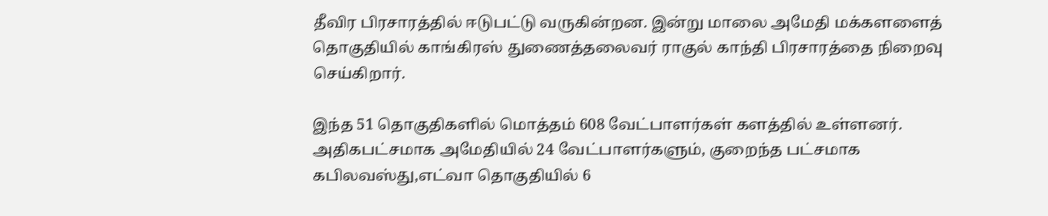தீவிர பிரசாரத்தில் ஈடுபட்டு வருகின்றன. இன்று மாலை அமேதி மக்களளைத் தொகுதியில் காங்கிரஸ் துணைத்தலைவர் ராகுல் காந்தி பிரசாரத்தை நிறைவு செய்கிறார்.

இந்த 51 தொகுதிகளில் மொத்தம் 608 வேட்பாளர்கள் களத்தில் உள்ளனர். அதிகபட்சமாக அமேதியில் 24 வேட்பாளர்களும், குறைந்த பட்சமாக கபிலவஸ்து,எட்வா தொகுதியில் 6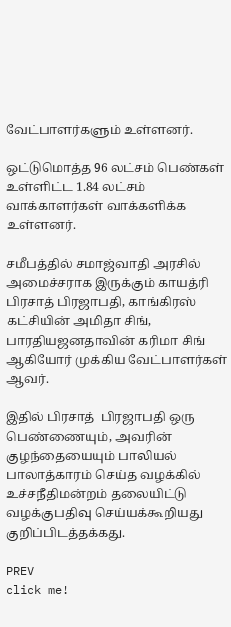வேட்பாளர்களும் உள்ளனர்.

ஒட்டுமொத்த 96 லட்சம் பெண்கள் உள்ளிட்ட 1.84 லட்சம் வாக்காளர்கள் வாக்களிக்க உள்ளனர்.

சமீபத்தில் சமாஜ்வாதி அரசில் அமைச்சராக இருக்கும் காயத்ரி பிரசாத் பிரஜாபதி, காங்கிரஸ் கட்சியின் அமிதா சிங், பாரதியஜனதாவின் கரிமா சிங் ஆகியோர் முக்கிய வேட்பாளர்கள் ஆவர்.

இதில் பிரசாத்  பிரஜாபதி ஒரு பெண்ணையும், அவரின் குழந்தையையும் பாலியல் பாலாத்காரம் செய்த வழக்கில் உச்சநீதிமன்றம் தலையிட்டு வழக்குபதிவு செய்யக்கூறியது குறிப்பிடத்தக்கது.

PREV
click me!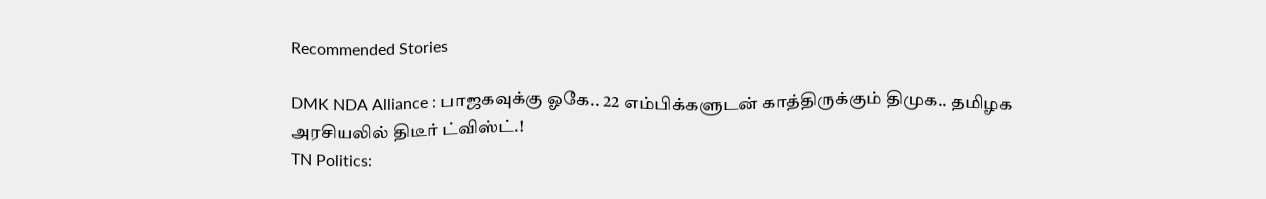Recommended Stories

DMK NDA Alliance : பாஜகவுக்கு ஓகே.. 22 எம்பிக்களுடன் காத்திருக்கும் திமுக.. தமிழக அரசியலில் திடீர் ட்விஸ்ட்.!
TN Politics: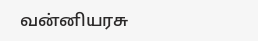வன்னியரசு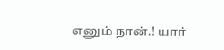எனும் நான்.! யார்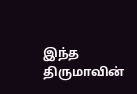இந்த திருமாவின்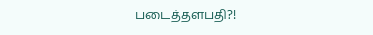படைத்தளபதி?!